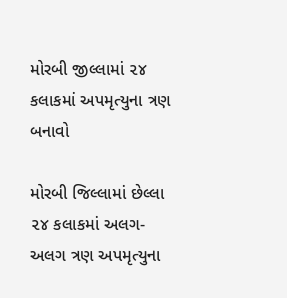મોરબી જીલ્લામાં ૨૪ કલાકમાં અપમૃત્યુના ત્રણ બનાવો

મોરબી જિલ્લામાં છેલ્લા ૨૪ કલાકમાં અલગ-અલગ ત્રણ અપમૃત્યુના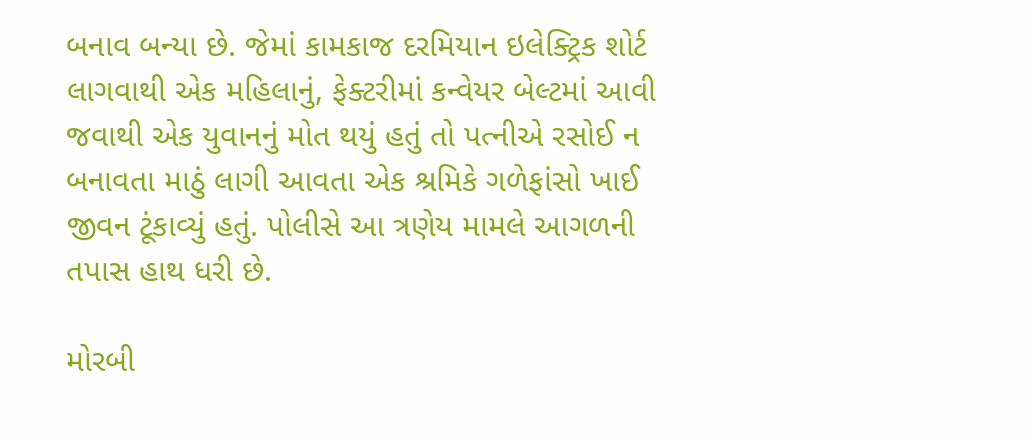બનાવ બન્યા છે. જેમાં કામકાજ દરમિયાન ઇલેક્ટ્રિક શોર્ટ લાગવાથી એક મહિલાનું, ફેક્ટરીમાં કન્વેયર બેલ્ટમાં આવી જવાથી એક યુવાનનું મોત થયું હતું તો પત્નીએ રસોઈ ન બનાવતા માઠું લાગી આવતા એક શ્રમિકે ગળેફાંસો ખાઈ જીવન ટૂંકાવ્યું હતું. પોલીસે આ ત્રણેય મામલે આગળની તપાસ હાથ ધરી છે.

મોરબી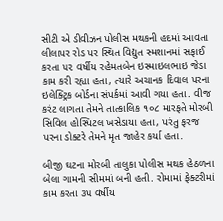સીટી એ ડીવીઝન પોલીસ મથકની હદમાં આવતા લીલાપર રોડ પર સ્થિત વિદ્યુત સ્મશાનમાં સફાઈ કરતા ૫૨ વર્ષીય રહેમતબેન ઇસ્માઇલભાઇ જેડા કામ કરી રહ્યા હતા, ત્યારે અચાનક દિવાલ પરના ઇલેક્ટ્રિક બોર્ડના સંપર્કમાં આવી ગયા હતા. વીજ કરંટ લાગતા તેમને તાત્કાલિક ૧૦૮ મારફતે મોરબી સિવિલ હોસ્પિટલ ખસેડાયા હતા, પરંતુ ફરજ પરના ડોક્ટરે તેમને મૃત જાહેર કર્યા હતા.

બીજી ઘટના મોરબી તાલુકા પોલીસ મથક હેઠળના બેલા ગામની સીમમાં બની હતી. રોમામાં ફેક્ટરીમાં કામ કરતા ૩૫ વર્ષીય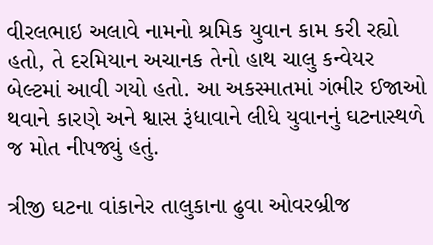વીરલભાઇ અલાવે નામનો શ્રમિક યુવાન કામ કરી રહ્યો હતો, તે દરમિયાન અચાનક તેનો હાથ ચાલુ કન્વેયર બેલ્ટમાં આવી ગયો હતો. આ અકસ્માતમાં ગંભીર ઈજાઓ થવાને કારણે અને શ્વાસ રૂંધાવાને લીધે યુવાનનું ઘટનાસ્થળે જ મોત નીપજ્યું હતું.

ત્રીજી ઘટના વાંકાનેર તાલુકાના ઢુવા ઓવરબ્રીજ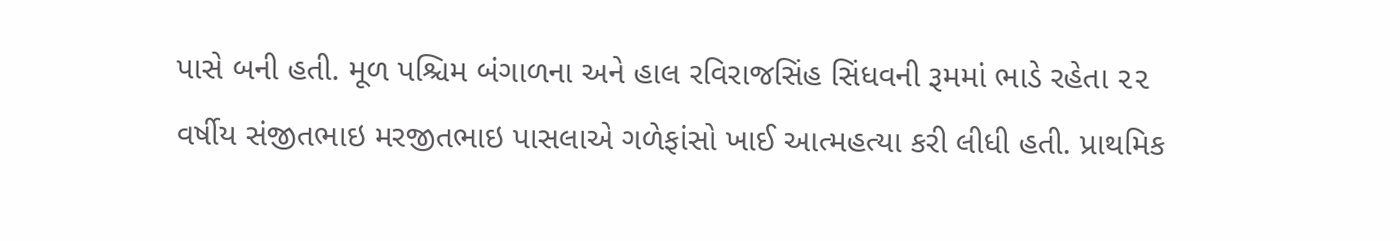પાસે બની હતી. મૂળ પશ્ચિમ બંગાળના અને હાલ રવિરાજસિંહ સિંધવની રૂમમાં ભાડે રહેતા ૨૨ વર્ષીય સંજીતભાઇ મરજીતભાઇ પાસલાએ ગળેફાંસો ખાઈ આત્મહત્યા કરી લીધી હતી. પ્રાથમિક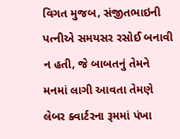વિગત મુજબ, સંજીતભાઇની પત્નીએ સમયસર રસોઈ બનાવી ન હતી, જે બાબતનું તેમને મનમાં લાગી આવતા તેમણે લેબર ક્વાર્ટરના રૂમમાં પંખા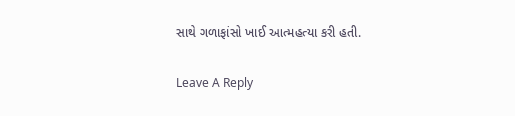સાથે ગળાફાંસો ખાઈ આત્મહત્યા કરી હતી.

Leave A Reply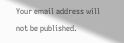Your email address will not be published.